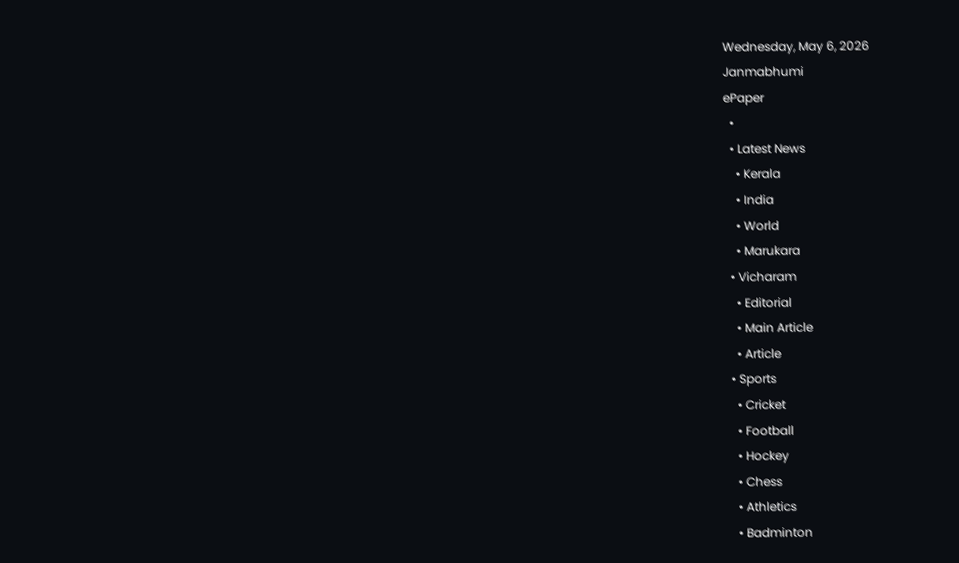Wednesday, May 6, 2026
Janmabhumi
ePaper
  •
  • Latest News
    • Kerala
    • India
    • World
    • Marukara
  • Vicharam
    • Editorial
    • Main Article
    • Article
  • Sports
    • Cricket
    • Football
    • Hockey
    • Chess
    • Athletics
    • Badminton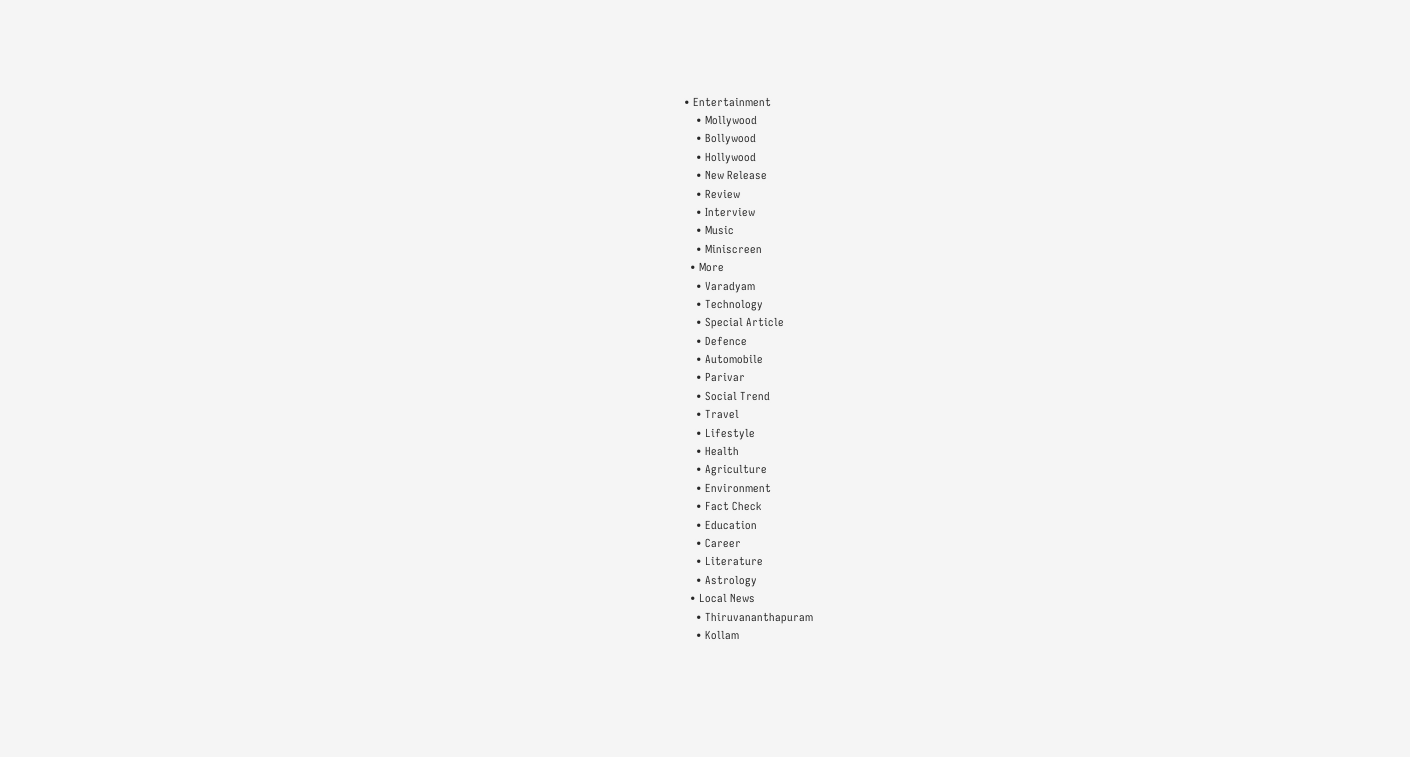• Entertainment
    • Mollywood
    • Bollywood
    • Hollywood
    • New Release
    • Review
    • Interview
    • Music
    • Miniscreen
  • More
    • Varadyam
    • Technology
    • Special Article
    • Defence
    • Automobile
    • Parivar
    • Social Trend
    • Travel
    • Lifestyle
    • Health
    • Agriculture
    • Environment
    • Fact Check
    • Education
    • Career
    • Literature
    • Astrology
  • Local News
    • Thiruvananthapuram
    • Kollam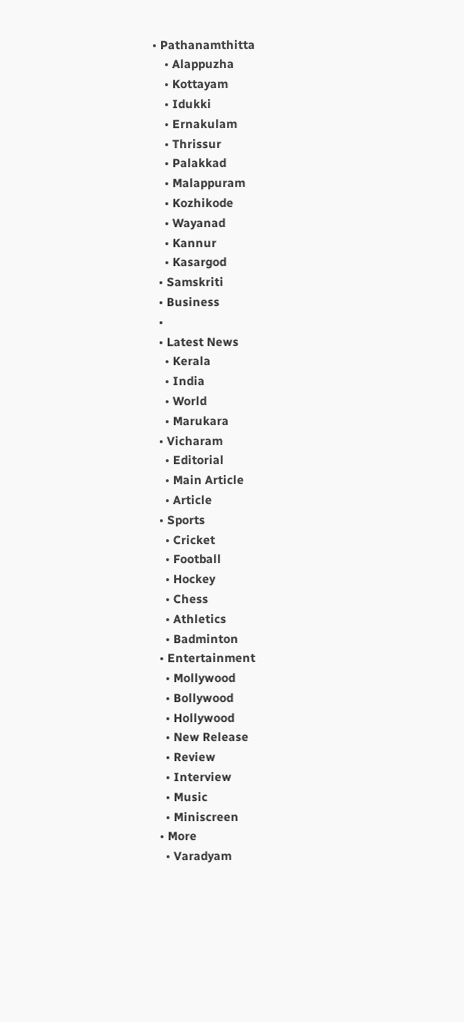• Pathanamthitta
    • Alappuzha
    • Kottayam
    • Idukki
    • Ernakulam
    • Thrissur
    • Palakkad
    • Malappuram
    • Kozhikode
    • Wayanad
    • Kannur
    • Kasargod
  • Samskriti
  • Business
  •
  • Latest News
    • Kerala
    • India
    • World
    • Marukara
  • Vicharam
    • Editorial
    • Main Article
    • Article
  • Sports
    • Cricket
    • Football
    • Hockey
    • Chess
    • Athletics
    • Badminton
  • Entertainment
    • Mollywood
    • Bollywood
    • Hollywood
    • New Release
    • Review
    • Interview
    • Music
    • Miniscreen
  • More
    • Varadyam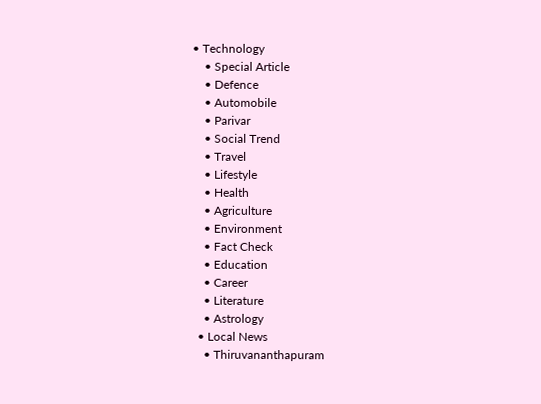• Technology
    • Special Article
    • Defence
    • Automobile
    • Parivar
    • Social Trend
    • Travel
    • Lifestyle
    • Health
    • Agriculture
    • Environment
    • Fact Check
    • Education
    • Career
    • Literature
    • Astrology
  • Local News
    • Thiruvananthapuram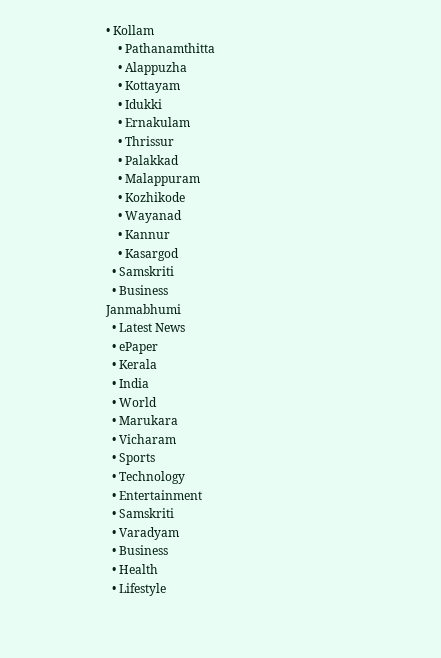• Kollam
    • Pathanamthitta
    • Alappuzha
    • Kottayam
    • Idukki
    • Ernakulam
    • Thrissur
    • Palakkad
    • Malappuram
    • Kozhikode
    • Wayanad
    • Kannur
    • Kasargod
  • Samskriti
  • Business
Janmabhumi
  • Latest News
  • ePaper
  • Kerala
  • India
  • World
  • Marukara
  • Vicharam
  • Sports
  • Technology
  • Entertainment
  • Samskriti
  • Varadyam
  • Business
  • Health
  • Lifestyle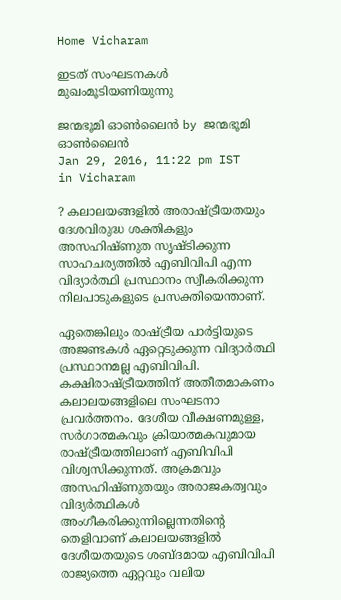Home Vicharam

ഇടത് സംഘടനകള്‍ മുഖംമൂടിയണിയുന്നു

ജന്മഭൂമി ഓണ്‍ലൈന്‍ by ജന്മഭൂമി ഓണ്‍ലൈന്‍
Jan 29, 2016, 11:22 pm IST
in Vicharam

? കലാലയങ്ങളില്‍ അരാഷ്‌ട്രീയതയും ദേശവിരുദ്ധ ശക്തികളും അസഹിഷ്ണുത സൃഷ്ടിക്കുന്ന സാഹചര്യത്തില്‍ എബിവിപി എന്ന വിദ്യാര്‍ത്ഥി പ്രസ്ഥാനം സ്വീകരിക്കുന്ന നിലപാടുകളുടെ പ്രസക്തിയെന്താണ്.

ഏതെങ്കിലും രാഷ്‌ട്രീയ പാര്‍ട്ടിയുടെ അജണ്ടകള്‍ ഏറ്റെടുക്കുന്ന വിദ്യാര്‍ത്ഥി പ്രസ്ഥാനമല്ല എബിവിപി. കക്ഷിരാഷ്‌ട്രീയത്തിന് അതീതമാകണം കലാലയങ്ങളിലെ സംഘടനാ പ്രവര്‍ത്തനം. ദേശീയ വീക്ഷണമുള്ള, സര്‍ഗാത്മകവും ക്രിയാത്മകവുമായ രാഷ്‌ട്രീയത്തിലാണ് എബിവിപി വിശ്വസിക്കുന്നത്. അക്രമവും അസഹിഷ്ണുതയും അരാജകത്വവും വിദ്യര്‍ത്ഥികള്‍ അംഗീകരിക്കുന്നില്ലെന്നതിന്റെ തെളിവാണ് കലാലയങ്ങളില്‍ ദേശീയതയുടെ ശബ്ദമായ എബിവിപി രാജ്യത്തെ ഏറ്റവും വലിയ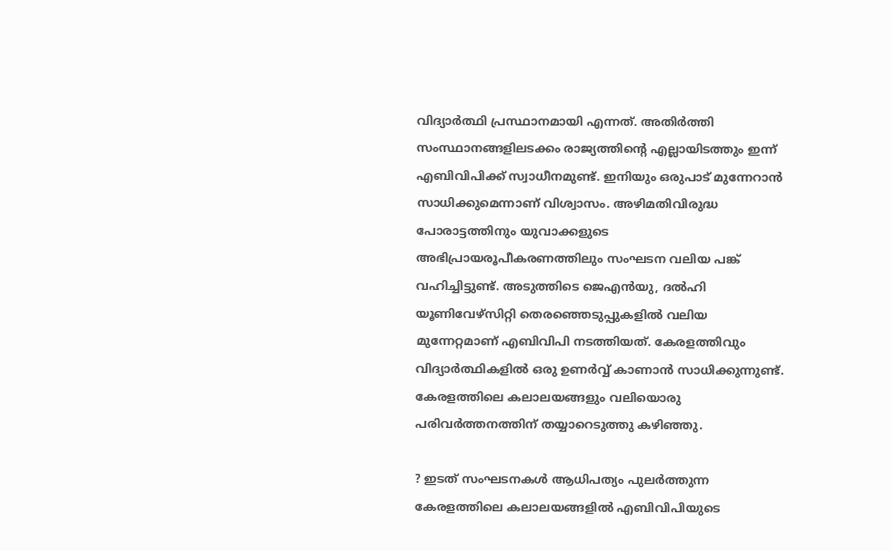വിദ്യാര്‍ത്ഥി പ്രസ്ഥാനമായി എന്നത്. അതിര്‍ത്തി സംസ്ഥാനങ്ങളിലടക്കം രാജ്യത്തിന്റെ എല്ലായിടത്തും ഇന്ന് എബിവിപിക്ക് സ്വാധീനമുണ്ട്. ഇനിയും ഒരുപാട് മുന്നേറാന്‍ സാധിക്കുമെന്നാണ് വിശ്വാസം. അഴിമതിവിരുദ്ധ പോരാട്ടത്തിനും യുവാക്കളുടെ അഭിപ്രായരൂപീകരണത്തിലും സംഘടന വലിയ പങ്ക് വഹിച്ചിട്ടുണ്ട്. അടുത്തിടെ ജെഎന്‍യു, ദല്‍ഹി യൂണിവേഴ്‌സിറ്റി തെരഞ്ഞെടുപ്പുകളില്‍ വലിയ മുന്നേറ്റമാണ് എബിവിപി നടത്തിയത്. കേരളത്തിവും വിദ്യാര്‍ത്ഥികളില്‍ ഒരു ഉണര്‍വ്വ് കാണാന്‍ സാധിക്കുന്നുണ്ട്. കേരളത്തിലെ കലാലയങ്ങളും വലിയൊരു പരിവര്‍ത്തനത്തിന് തയ്യാറെടുത്തു കഴിഞ്ഞു.

? ഇടത് സംഘടനകള്‍ ആധിപത്യം പുലര്‍ത്തുന്ന കേരളത്തിലെ കലാലയങ്ങളില്‍ എബിവിപിയുടെ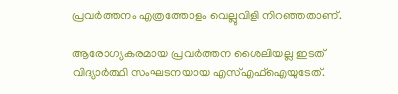പ്രവര്‍ത്തനം എത്രത്തോളം വെല്ലുവിളി നിറഞ്ഞതാണ്.

ആരോഗ്യകരമായ പ്രവര്‍ത്തന ശൈലിയല്ല ഇടത് വിദ്യാര്‍ത്ഥി സംഘടനയായ എസ്എഫ്‌ഐയുടേത്.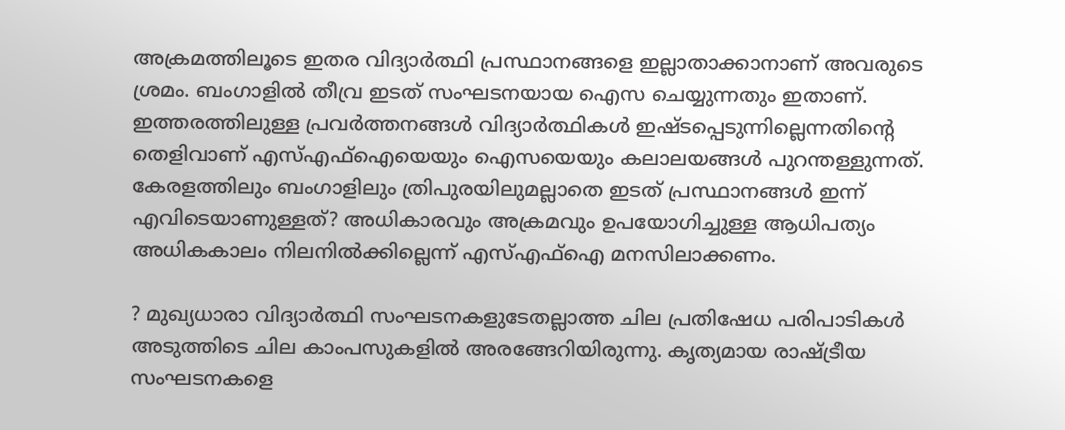അക്രമത്തിലൂടെ ഇതര വിദ്യാര്‍ത്ഥി പ്രസ്ഥാനങ്ങളെ ഇല്ലാതാക്കാനാണ് അവരുടെ ശ്രമം. ബംഗാളില്‍ തീവ്ര ഇടത് സംഘടനയായ ഐസ ചെയ്യുന്നതും ഇതാണ്. ഇത്തരത്തിലുള്ള പ്രവര്‍ത്തനങ്ങള്‍ വിദ്യാര്‍ത്ഥികള്‍ ഇഷ്ടപ്പെടുന്നില്ലെന്നതിന്റെ തെളിവാണ് എസ്എഫ്‌ഐയെയും ഐസയെയും കലാലയങ്ങള്‍ പുറന്തള്ളുന്നത്. കേരളത്തിലും ബംഗാളിലും ത്രിപുരയിലുമല്ലാതെ ഇടത് പ്രസ്ഥാനങ്ങള്‍ ഇന്ന് എവിടെയാണുള്ളത്? അധികാരവും അക്രമവും ഉപയോഗിച്ചുള്ള ആധിപത്യം അധികകാലം നിലനില്‍ക്കില്ലെന്ന് എസ്എഫ്‌ഐ മനസിലാക്കണം.

? മുഖ്യധാരാ വിദ്യാര്‍ത്ഥി സംഘടനകളുടേതല്ലാത്ത ചില പ്രതിഷേധ പരിപാടികള്‍ അടുത്തിടെ ചില കാംപസുകളില്‍ അരങ്ങേറിയിരുന്നു. കൃത്യമായ രാഷ്‌ട്രീയ സംഘടനകളെ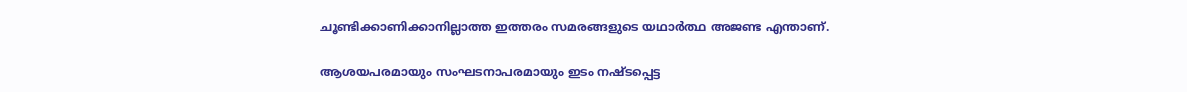ചൂണ്ടിക്കാണിക്കാനില്ലാത്ത ഇത്തരം സമരങ്ങളുടെ യഥാര്‍ത്ഥ അജണ്ട എന്താണ്.

ആശയപരമായും സംഘടനാപരമായും ഇടം നഷ്ടപ്പെട്ട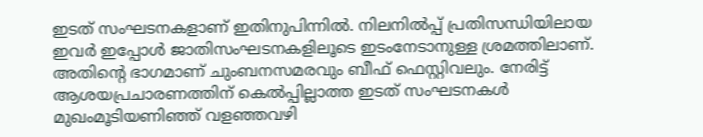ഇടത് സംഘടനകളാണ് ഇതിനുപിന്നില്‍. നിലനില്‍പ്പ് പ്രതിസന്ധിയിലായ ഇവര്‍ ഇപ്പോള്‍ ജാതിസംഘടനകളിലൂടെ ഇടംനേടാനുള്ള ശ്രമത്തിലാണ്. അതിന്റെ ഭാഗമാണ് ചുംബനസമരവും ബീഫ് ഫെസ്റ്റിവലും. നേരിട്ട് ആശയപ്രചാരണത്തിന് കെല്‍പ്പില്ലാത്ത ഇടത് സംഘടനകള്‍ മുഖംമൂടിയണിഞ്ഞ് വളഞ്ഞവഴി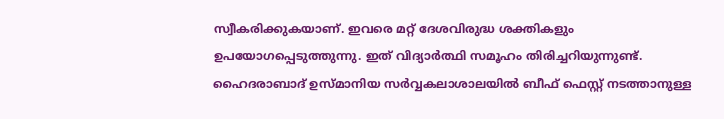സ്വീകരിക്കുകയാണ്. ഇവരെ മറ്റ് ദേശവിരുദ്ധ ശക്തികളും ഉപയോഗപ്പെടുത്തുന്നു. ഇത് വിദ്യാര്‍ത്ഥി സമൂഹം തിരിച്ചറിയുന്നുണ്ട്. ഹൈദരാബാദ് ഉസ്മാനിയ സര്‍വ്വകലാശാലയില്‍ ബീഫ് ഫെസ്റ്റ് നടത്താനുള്ള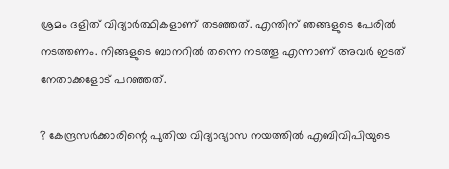ശ്രമം ദളിത് വിദ്യാര്‍ത്ഥികളാണ് തടഞ്ഞത്. എന്തിന് ഞങ്ങളുടെ പേരില്‍ നടത്തണം. നിങ്ങളുടെ ബാനറില്‍ തന്നെ നടത്തൂ എന്നാണ് അവര്‍ ഇടത് നേതാക്കളോട് പറഞ്ഞത്.

? കേന്ദ്രസര്‍ക്കാരിന്റെ പുതിയ വിദ്യാഭ്യാസ നയത്തില്‍ എബിവിപിയുടെ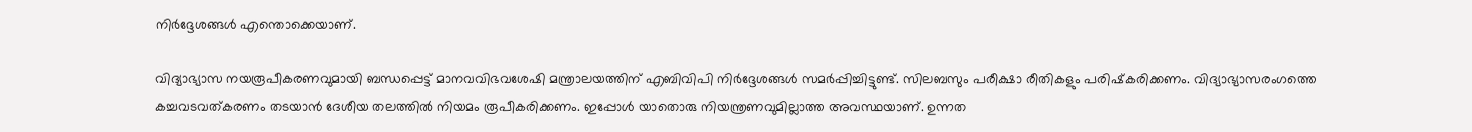നിര്‍ദ്ദേശങ്ങള്‍ എന്തൊക്കെയാണ്.

വിദ്യാഭ്യാസ നയരൂപീകരണവുമായി ബന്ധപ്പെട്ട് മാനവവിഭവശേഷി മന്ത്രാലയത്തിന് എബിവിപി നിര്‍ദ്ദേശങ്ങള്‍ സമര്‍പ്പിച്ചിട്ടുണ്ട്. സിലബസും പരീക്ഷാ രീതികളും പരിഷ്‌കരിക്കണം. വിദ്യാഭ്യാസരംഗത്തെ കച്ചവടവത്കരണം തടയാന്‍ ദേശീയ തലത്തില്‍ നിയമം രൂപീകരിക്കണം. ഇപ്പോള്‍ യാതൊരു നിയന്ത്രണവുമില്ലാത്ത അവസ്ഥയാണ്. ഉന്നത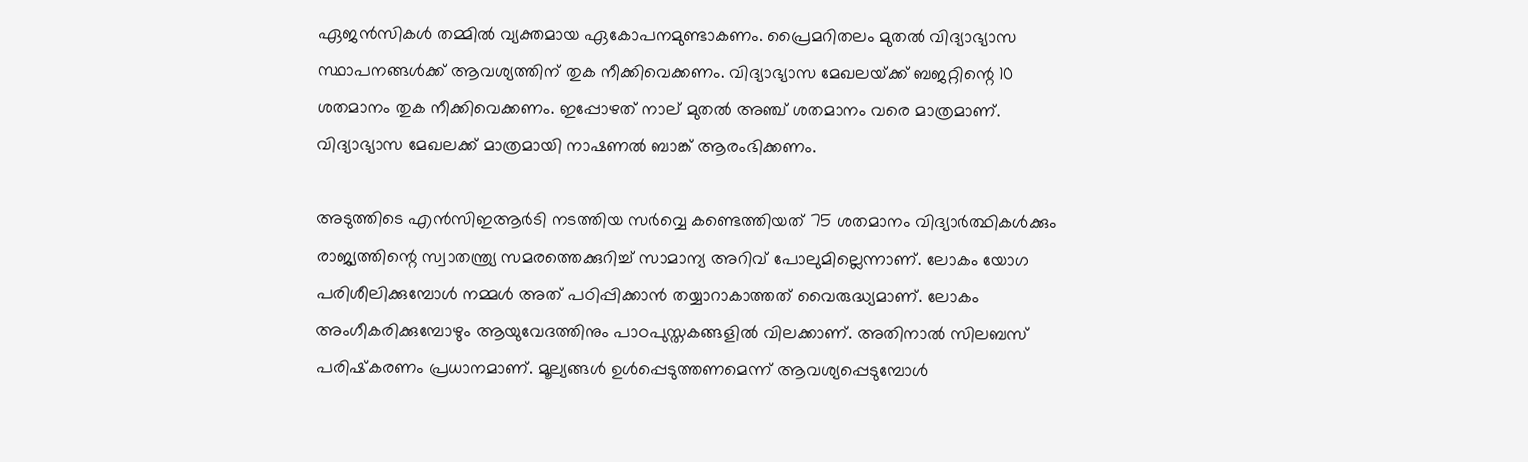ഏജന്‍സികള്‍ തമ്മില്‍ വ്യക്തമായ ഏകോപനമുണ്ടാകണം. പ്രൈമറിതലം മുതല്‍ വിദ്യാഭ്യാസ സ്ഥാപനങ്ങള്‍ക്ക് ആവശ്യത്തിന് തുക നീക്കിവെക്കണം. വിദ്യാഭ്യാസ മേഖലയ്‌ക്ക് ബജറ്റിന്റെ 10 ശതമാനം തുക നീക്കിവെക്കണം. ഇപ്പോഴത് നാല് മുതല്‍ അഞ്ച് ശതമാനം വരെ മാത്രമാണ്. വിദ്യാഭ്യാസ മേഖലക്ക് മാത്രമായി നാഷണല്‍ ബാങ്ക് ആരംഭിക്കണം.

അടുത്തിടെ എന്‍സിഇആര്‍ടി നടത്തിയ സര്‍വ്വെ കണ്ടെത്തിയത് 75 ശതമാനം വിദ്യാര്‍ത്ഥികള്‍ക്കും രാജ്യത്തിന്റെ സ്വാതന്ത്ര്യ സമരത്തെക്കുറിച്ച് സാമാന്യ അറിവ് പോലുമില്ലെന്നാണ്. ലോകം യോഗ പരിശീലിക്കുമ്പോള്‍ നമ്മള്‍ അത് പഠിപ്പിക്കാന്‍ തയ്യാറാകാത്തത് വൈരുദ്ധ്യമാണ്. ലോകം അംഗീകരിക്കുമ്പോഴും ആയുവേദത്തിനും പാഠപുസ്തകങ്ങളില്‍ വിലക്കാണ്. അതിനാല്‍ സിലബസ് പരിഷ്‌കരണം പ്രധാനമാണ്. മൂല്യങ്ങള്‍ ഉള്‍പ്പെടുത്തണമെന്ന് ആവശ്യപ്പെടുമ്പോള്‍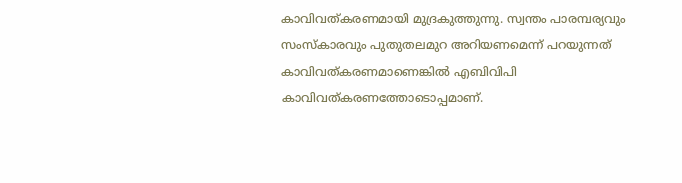കാവിവത്കരണമായി മുദ്രകുത്തുന്നു. സ്വന്തം പാരമ്പര്യവും സംസ്‌കാരവും പുതുതലമുറ അറിയണമെന്ന് പറയുന്നത് കാവിവത്കരണമാണെങ്കില്‍ എബിവിപി കാവിവത്കരണത്തോടൊപ്പമാണ്.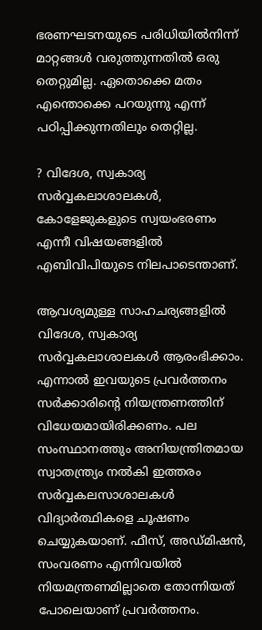ഭരണഘടനയുടെ പരിധിയില്‍നിന്ന് മാറ്റങ്ങള്‍ വരുത്തുന്നതില്‍ ഒരു തെറ്റുമില്ല. ഏതൊക്കെ മതം എന്തൊക്കെ പറയുന്നു എന്ന് പഠിപ്പിക്കുന്നതിലും തെറ്റില്ല.

? വിദേശ, സ്വകാര്യ സര്‍വ്വകലാശാലകള്‍, കോളേജുകളുടെ സ്വയംഭരണം എന്നീ വിഷയങ്ങളില്‍ എബിവിപിയുടെ നിലപാടെന്താണ്.

ആവശ്യമുള്ള സാഹചര്യങ്ങളില്‍ വിദേശ, സ്വകാര്യ സര്‍വ്വകലാശാലകള്‍ ആരംഭിക്കാം. എന്നാല്‍ ഇവയുടെ പ്രവര്‍ത്തനം സര്‍ക്കാരിന്റെ നിയന്ത്രണത്തിന് വിധേയമായിരിക്കണം. പല സംസ്ഥാനത്തും അനിയന്ത്രിതമായ സ്വാതന്ത്ര്യം നല്‍കി ഇത്തരം സര്‍വ്വകലസാശാലകള്‍ വിദ്യാര്‍ത്ഥികളെ ചൂഷണം ചെയ്യുകയാണ്. ഫീസ്, അഡ്മിഷന്‍, സംവരണം എന്നിവയില്‍ നിയമന്ത്രണമില്ലാതെ തോന്നിയത് പോലെയാണ് പ്രവര്‍ത്തനം.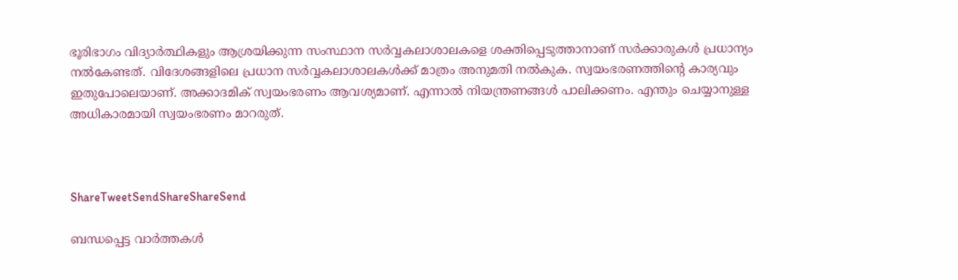ഭൂരിഭാഗം വിദ്യാര്‍ത്ഥികളും ആശ്രയിക്കുന്ന സംസ്ഥാന സര്‍വ്വകലാശാലകളെ ശക്തിപ്പെടുത്താനാണ് സര്‍ക്കാരുകള്‍ പ്രധാന്യം നല്‍കേണ്ടത്. വിദേശങ്ങളിലെ പ്രധാന സര്‍വ്വകലാശാലകള്‍ക്ക് മാത്രം അനുമതി നല്‍കുക. സ്വയംഭരണത്തിന്റെ കാര്യവും ഇതുപോലെയാണ്. അക്കാദമിക് സ്വയംഭരണം ആവശ്യമാണ്. എന്നാല്‍ നിയന്ത്രണങ്ങള്‍ പാലിക്കണം. എന്തും ചെയ്യാനുള്ള അധികാരമായി സ്വയംഭരണം മാറരുത്.



ShareTweetSendShareShareSend

ബന്ധപ്പെട്ട വാര്‍ത്തകള്‍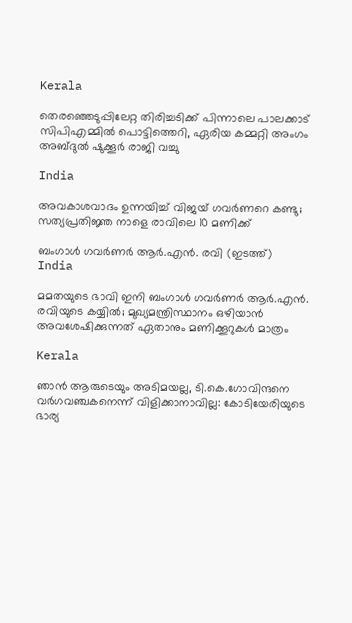Kerala

തെരഞ്ഞെടുപ്പിലേറ്റ തിരിച്ചടിക്ക് പിന്നാലെ പാലക്കാട് സിപിഎമ്മില്‍ പൊട്ടിത്തെറി, ഏരിയ കമ്മറ്റി അംഗം അബ്ദുല്‍ ഷുക്കൂര്‍ രാജി വച്ചു

India

അവകാശവാദം ഉന്നയിച്ച് വിജയ് ഗവർണറെ കണ്ടു; സത്യപ്രതിജ്ഞ നാളെ രാവിലെ 10 മണിക്ക്

ബംഗാള്‍ ഗവര്‍ണര്‍ ആര്‍.എന്‍. രവി (ഇടത്ത്)
India

മമതയുടെ ഭാവി ഇനി ബംഗാള്‍ ഗവര്‍ണര്‍ ആര്‍.എന്‍. രവിയുടെ കയ്യില്‍; മുഖ്യമന്ത്രിസ്ഥാനം ഒഴിയാന്‍ അവശേഷിക്കുന്നത് ഏതാനും മണിക്കൂറുകള്‍ മാത്രം

Kerala

ഞാൻ ആരുടെയും അടിമയല്ല, ടി.കെ.ഗോവിന്ദനെ വർഗവഞ്ചകനെന്ന് വിളിക്കാനാവില്ല: കോടിയേരിയുടെ ഭാര്യ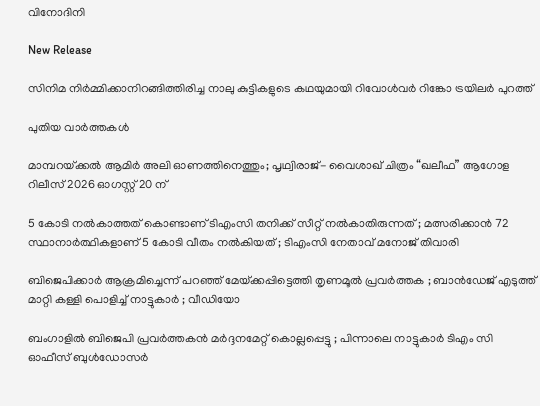വിനോദിനി

New Release

സിനിമ നിർമ്മിക്കാനിറങ്ങിത്തിരിച്ച നാലു കുട്ടികളുടെ കഥയുമായി റിവോൾവർ റിങ്കോ ട്രയിലർ പുറത്ത്

പുതിയ വാര്‍ത്തകള്‍

മാമ്പറയ്‌ക്കൽ ആമിർ അലി ഓണത്തിനെത്തും; പൃഥ്വിരാജ്- വൈശാഖ് ചിത്രം “ഖലീഫ” ആഗോള റിലീസ് 2026 ഓഗസ്റ്റ് 20 ന്

5 കോടി നൽകാത്തത് കൊണ്ടാണ് ടിഎംസി തനിക്ക് സീറ്റ് നൽകാതിരുന്നത് ; മത്സരിക്കാൻ 72 സ്ഥാനാർത്ഥികളാണ് 5 കോടി വീതം നൽകിയത് ; ടിഎംസി നേതാവ് മനോജ് തിവാരി

ബിജെപിക്കാർ ആക്രമിച്ചെന്ന് പറഞ്ഞ് മേയ്‌ക്കപ്പിട്ടെത്തി തൃണമൂൽ പ്രവർത്തക ; ബാൻഡേജ് എടുത്ത് മാറ്റി കള്ളി പൊളിച്ച് നാട്ടുകാർ ; വീഡിയോ

ബംഗാളിൽ ബിജെപി പ്രവർത്തകൻ മർദ്ദനമേറ്റ് കൊല്ലപ്പെട്ടു ; പിന്നാലെ നാട്ടുകാർ ടിഎം സി ഓഫീസ് ബുൾഡോസർ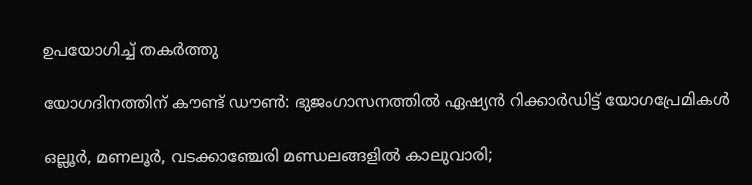ഉപയോഗിച്ച് തകർത്തു

യോഗദിനത്തിന് കൗണ്ട് ഡൗണ്‍: ഭുജംഗാസനത്തിൽ ഏഷ്യന്‍ റിക്കാര്‍ഡിട്ട് യോഗപ്രേമികള്‍

ഒല്ലൂര്‍, മണലൂര്‍, വടക്കാഞ്ചേരി മണ്ഡലങ്ങളില്‍ കാലുവാരി;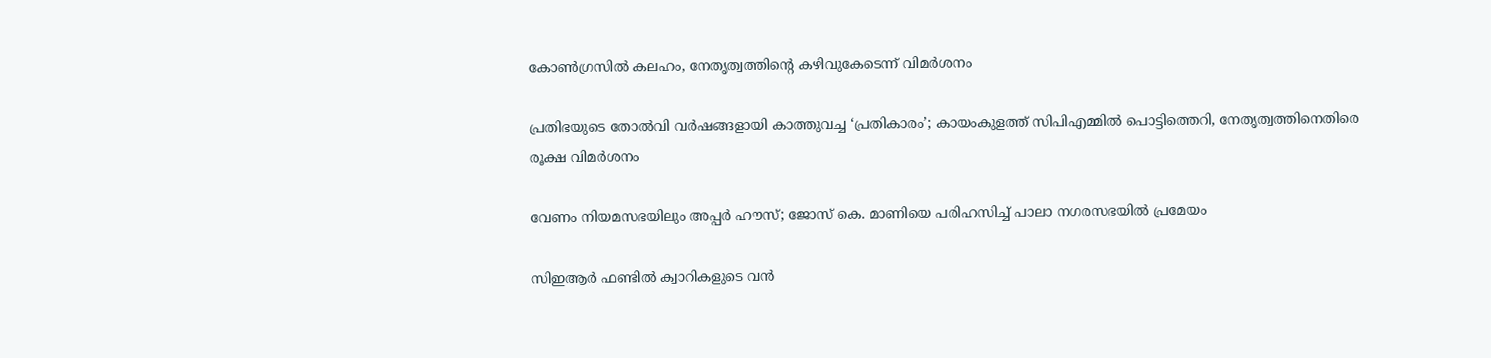കോണ്‍ഗ്രസില്‍ കലഹം, നേതൃത്വത്തിന്റെ കഴിവുകേടെന്ന് വിമർശനം

പ്രതിഭയുടെ തോൽവി വർഷങ്ങളായി കാത്തുവച്ച ‘പ്രതികാരം’; കായംകുളത്ത് സിപിഎമ്മിൽ പൊട്ടിത്തെറി, നേതൃത്വത്തിനെതിരെ രൂക്ഷ വിമർശനം

വേണം നിയമസഭയിലും അപ്പർ ഹൗസ്; ജോസ് കെ. മാണിയെ പരിഹസിച്ച് പാലാ നഗരസഭയില്‍ പ്രമേയം

സിഇആര്‍ ഫണ്ടില്‍ ക്വാറികളുടെ വന്‍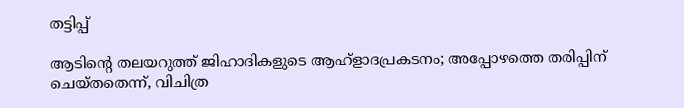തട്ടിപ്പ്

ആടിന്റെ തലയറുത്ത് ജിഹാദികളുടെ ആഹ്ളാദപ്രകടനം; അപ്പോഴത്തെ തരിപ്പിന് ചെയ്തതെന്ന്, വിചിത്ര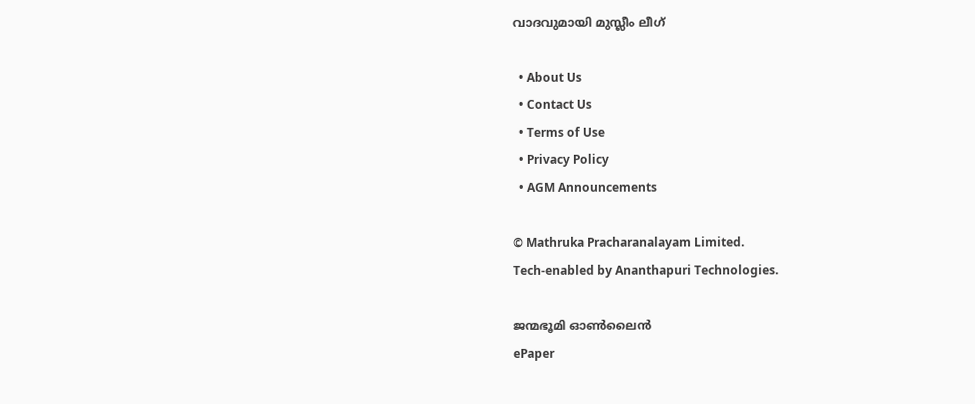വാദവുമായി മുസ്ലീം ലീഗ്

  • About Us
  • Contact Us
  • Terms of Use
  • Privacy Policy
  • AGM Announcements

© Mathruka Pracharanalayam Limited.
Tech-enabled by Ananthapuri Technologies.

ജന്മഭൂമി ഓണ്‍ലൈന്‍
ePaper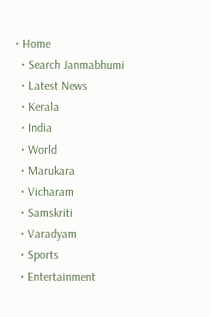• Home
  • Search Janmabhumi
  • Latest News
  • Kerala
  • India
  • World
  • Marukara
  • Vicharam
  • Samskriti
  • Varadyam
  • Sports
  • Entertainment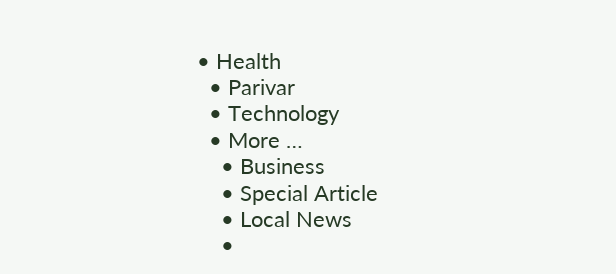• Health
  • Parivar
  • Technology
  • More …
    • Business
    • Special Article
    • Local News
    •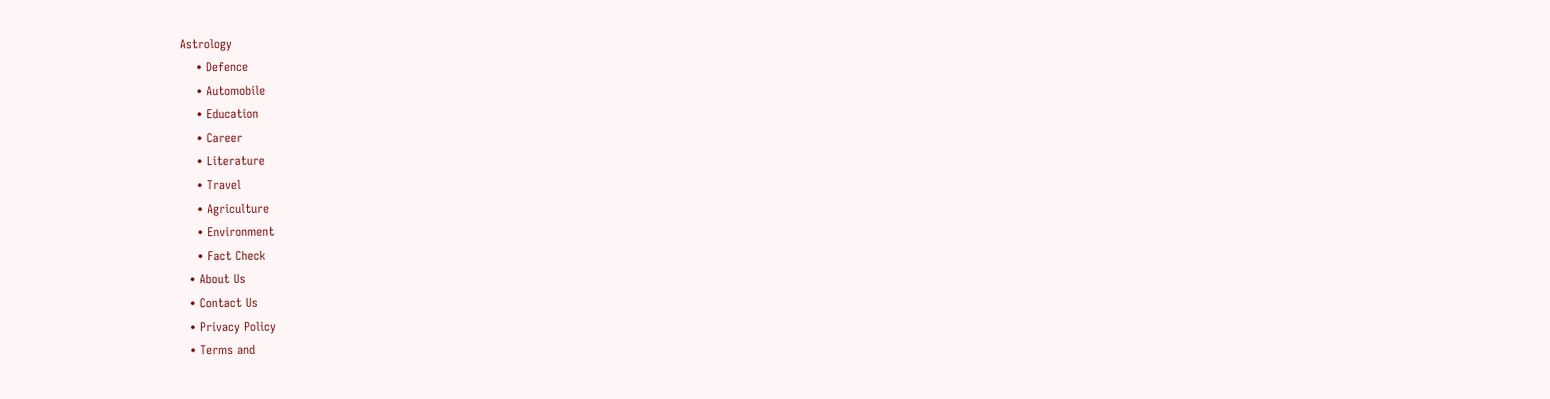Astrology
    • Defence
    • Automobile
    • Education
    • Career
    • Literature
    • Travel
    • Agriculture
    • Environment
    • Fact Check
  • About Us
  • Contact Us
  • Privacy Policy
  • Terms and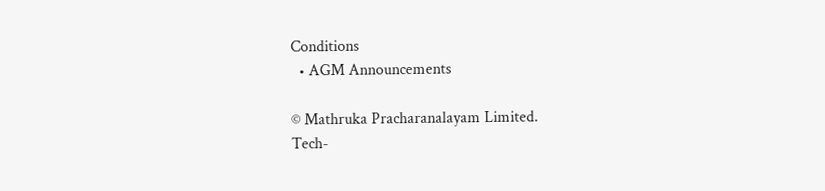Conditions
  • AGM Announcements

© Mathruka Pracharanalayam Limited.
Tech-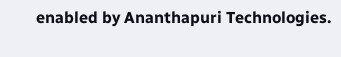enabled by Ananthapuri Technologies.